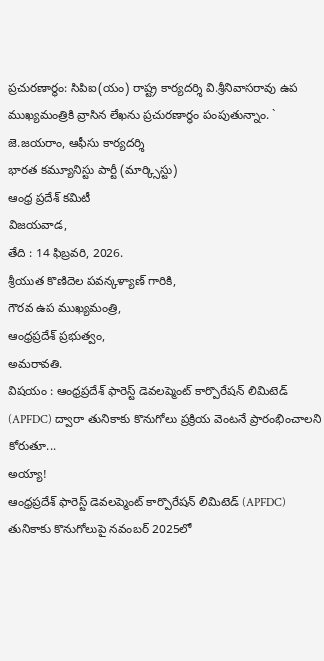ప్రచురణార్థం: సిపిఐ(యం) రాష్ట్ర కార్యదర్శి వి.శ్రీనివాసరావు ఉప ముఖ్యమంత్రికి వ్రాసిన లేఖను ప్రచురణార్ధం పంపుతున్నాం. ` జె.జయరాం, ఆఫీసు కార్యదర్శి
భారత కమ్యూనిస్టు పార్టీ (మార్క్సిస్టు)
ఆంధ్ర ప్రదేశ్ కమిటీ
విజయవాడ,
తేది : 14 ఫిబ్రవరి, 2026.
శ్రీయుత కొణిదెల పవన్కళ్యాణ్ గారికి,
గౌరవ ఉప ముఖ్యమంత్రి,
ఆంధ్రప్రదేశ్ ప్రభుత్వం,
అమరావతి.
విషయం : ఆంధ్రప్రదేశ్ ఫారెస్ట్ డెవలప్మెంట్ కార్పొరేషన్ లిమిటెడ్ (APFDC) ద్వారా తునికాకు కొనుగోలు ప్రక్రియ వెంటనే ప్రారంభించాలని కోరుతూ...
అయ్యా!
ఆంధ్రప్రదేశ్ ఫారెస్ట్ డెవలప్మెంట్ కార్పొరేషన్ లిమిటెడ్ (APFDC) తునికాకు కొనుగోలుపై నవంబర్ 2025లో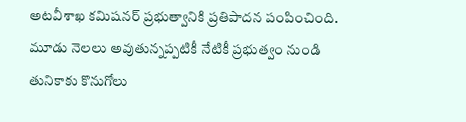అటవీశాఖ కమిషనర్ ప్రభుత్వానికి ప్రతిపాదన పంపించింది. మూడు నెలలు అవుతున్నప్పటికీ నేటికీ ప్రభుత్వం నుండి తునికాకు కొనుగోలు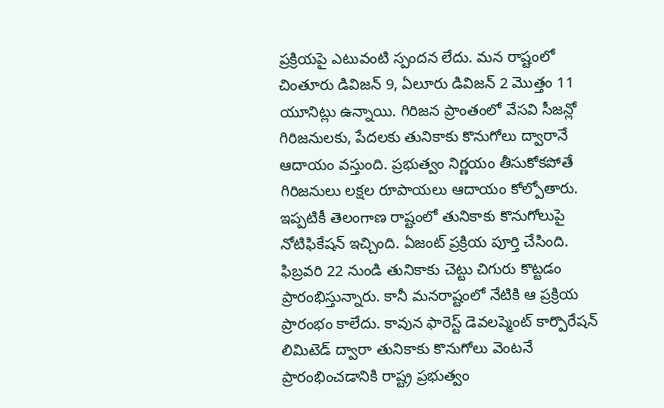ప్రక్రియపై ఎటువంటి స్పందన లేదు. మన రాష్టంలో చింతూరు డివిజన్ 9, ఏలూరు డివిజన్ 2 మొత్తం 11 యూనిట్లు ఉన్నాయి. గిరిజన ప్రాంతంలో వేసవి సీజన్లో గిరిజనులకు, పేదలకు తునికాకు కొనుగోలు ద్వారానే ఆదాయం వస్తుంది. ప్రభుత్వం నిర్ణయం తీసుకోకపోతే గిరిజనులు లక్షల రూపాయలు ఆదాయం కోల్పోతారు. ఇప్పటికీ తెలంగాణ రాష్టంలో తునికాకు కొనుగోలుపై నోటిఫికేషన్ ఇచ్చింది. ఏజంట్ ప్రక్రియ పూర్తి చేసింది. ఫిబ్రవరి 22 నుండి తునికాకు చెట్టు చిగురు కొట్టడం ప్రారంభిస్తున్నారు. కానీ మనరాష్టంలో నేటికి ఆ ప్రక్రియ ప్రారంభం కాలేదు. కావున ఫారెస్ట్ డెవలప్మెంట్ కార్పొరేషన్ లిమిటెడ్ ద్వారా తునికాకు కొనుగోలు వెంటనే ప్రారంభించడానికి రాష్ట్ర ప్రభుత్వం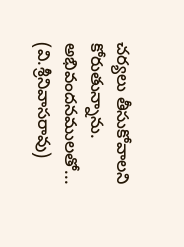చర్యలు తీసుకోవాలని కోరుతున్నాను.
అభివందనములతో...
(వి.శ్రీనివాసరావు)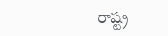రాష్ట్ర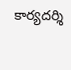కార్యదర్శి